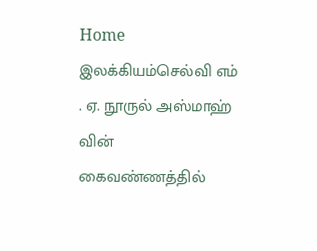Home இலக்கியம்செல்வி எம் . ஏ. நூருல் அஸ்மாஹ் வின் கைவண்ணத்தில்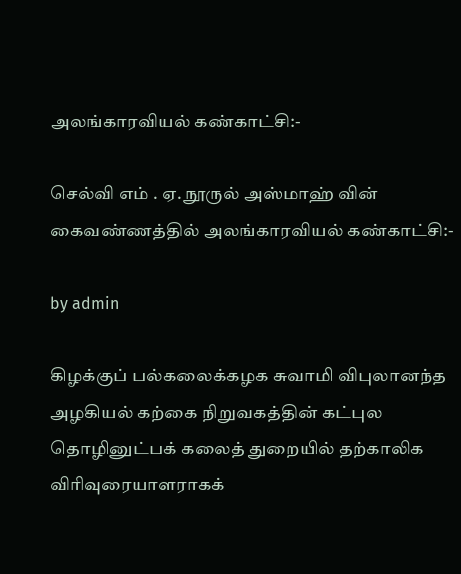அலங்காரவியல் கண்காட்சி:-

செல்வி எம் . ஏ. நூருல் அஸ்மாஹ் வின் கைவண்ணத்தில் அலங்காரவியல் கண்காட்சி:-

by admin

கிழக்குப் பல்கலைக்கழக சுவாமி விபுலானந்த அழகியல் கற்கை நிறுவகத்தின் கட்புல தொழினுட்பக் கலைத் துறையில் தற்காலிக விரிவுரையாளராகக்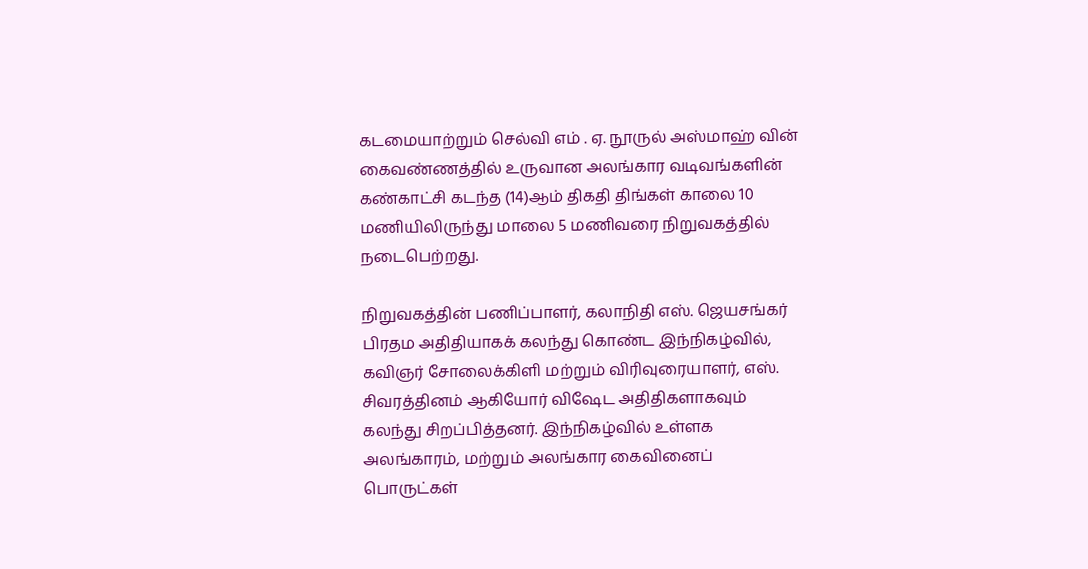கடமையாற்றும் செல்வி எம் . ஏ. நூருல் அஸ்மாஹ் வின் கைவண்ணத்தில் உருவான அலங்கார வடிவங்களின் கண்காட்சி கடந்த (14)ஆம் திகதி திங்கள் காலை 10 மணியிலிருந்து மாலை 5 மணிவரை நிறுவகத்தில் நடைபெற்றது.

நிறுவகத்தின் பணிப்பாளர், கலாநிதி எஸ். ஜெயசங்கர் பிரதம அதிதியாகக் கலந்து கொண்ட இந்நிகழ்வில், கவிஞர் சோலைக்கிளி மற்றும் விரிவுரையாளர், எஸ். சிவரத்தினம் ஆகியோர் விஷேட அதிதிகளாகவும் கலந்து சிறப்பித்தனர். இந்நிகழ்வில் உள்ளக அலங்காரம், மற்றும் அலங்கார கைவினைப் பொருட்கள்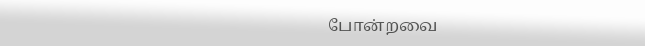போன்றவை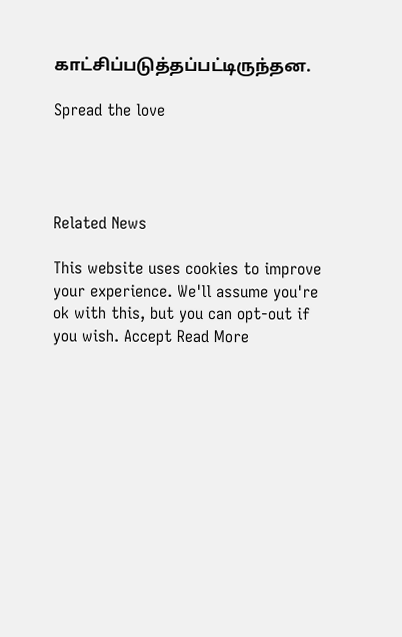காட்சிப்படுத்தப்பட்டிருந்தன.

Spread the love




Related News

This website uses cookies to improve your experience. We'll assume you're ok with this, but you can opt-out if you wish. Accept Read More